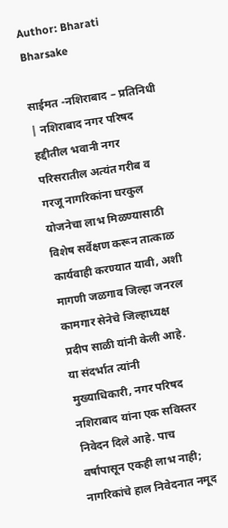Author: Bharati Bharsake

साईमत -नशिराबाद – प्रतिनिधी | नशिराबाद नगर परिषद हद्दीतील भवानी नगर परिसरातील अत्यंत गरीब व गरजू नागरिकांना घरकुल योजनेचा लाभ मिळण्यासाठी विशेष सर्वेक्षण करून तात्काळ कार्यवाही करण्यात यावी, अशी मागणी जळगाव जिल्हा जनरल कामगार सेनेचे जिल्हाध्यक्ष प्रदीप साळी यांनी केली आहे. या संदर्भात त्यांनी मुख्याधिकारी, नगर परिषद नशिराबाद यांना एक सविस्तर निवेदन दिले आहे. पाच वर्षांपासून एकही लाभ नाही; नागरिकांचे हाल निवेदनात नमूद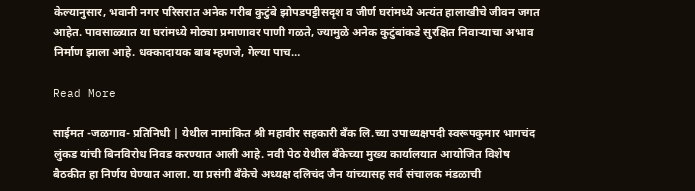केल्यानुसार, भवानी नगर परिसरात अनेक गरीब कुटुंबे झोपडपट्टीसदृश व जीर्ण घरांमध्ये अत्यंत हालाखीचे जीवन जगत आहेत. पावसाळ्यात या घरांमध्ये मोठ्या प्रमाणावर पाणी गळते, ज्यामुळे अनेक कुटुंबांकडे सुरक्षित निवाऱ्याचा अभाव निर्माण झाला आहे. धक्कादायक बाब म्हणजे, गेल्या पाच…

Read More

साईमत -जळगाव- प्रतिनिधी | येथील नामांकित श्री महावीर सहकारी बँक लि.च्या उपाध्यक्षपदी स्वरूपकुमार भागचंद लुंकड यांची बिनविरोध निवड करण्यात आली आहे. नवी पेठ येथील बँकेच्या मुख्य कार्यालयात आयोजित विशेष बैठकीत हा निर्णय घेण्यात आला. या प्रसंगी बँकेचे अध्यक्ष दलिचंद जैन यांच्यासह सर्व संचालक मंडळाची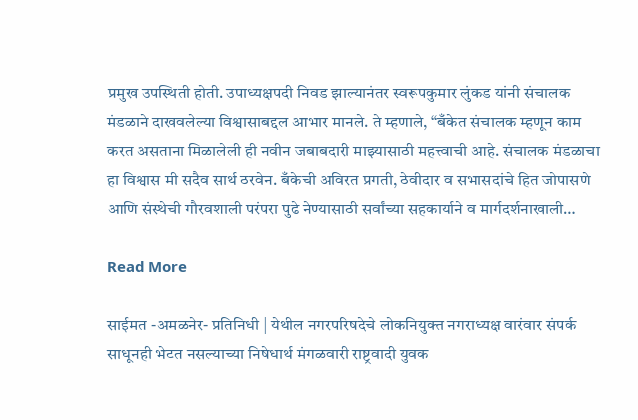प्रमुख उपस्थिती होती. उपाध्यक्षपदी निवड झाल्यानंतर स्वरूपकुमार लुंकड यांनी संचालक मंडळाने दाखवलेल्या विश्वासाबद्दल आभार मानले. ते म्हणाले, “बँकेत संचालक म्हणून काम करत असताना मिळालेली ही नवीन जबाबदारी माझ्यासाठी महत्त्वाची आहे. संचालक मंडळाचा हा विश्वास मी सदैव सार्थ ठरवेन. बँकेची अविरत प्रगती, ठेवीदार व सभासदांचे हित जोपासणे आणि संस्थेची गौरवशाली परंपरा पुढे नेण्यासाठी सर्वांच्या सहकार्याने व मार्गदर्शनाखाली…

Read More

साईमत -अमळनेर- प्रतिनिधी | येथील नगरपरिषदेचे लोकनियुक्त नगराध्यक्ष वारंवार संपर्क साधूनही भेटत नसल्याच्या निषेधार्थ मंगळवारी राष्ट्रवादी युवक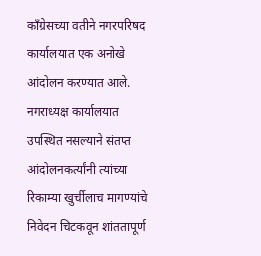काँग्रेसच्या वतीने नगरपरिषद कार्यालयात एक अनोखे आंदोलन करण्यात आले. नगराध्यक्ष कार्यालयात उपस्थित नसल्याने संतप्त आंदोलनकर्त्यांनी त्यांच्या रिकाम्या खुर्चीलाच मागण्यांचे निवेदन चिटकवून शांततापूर्ण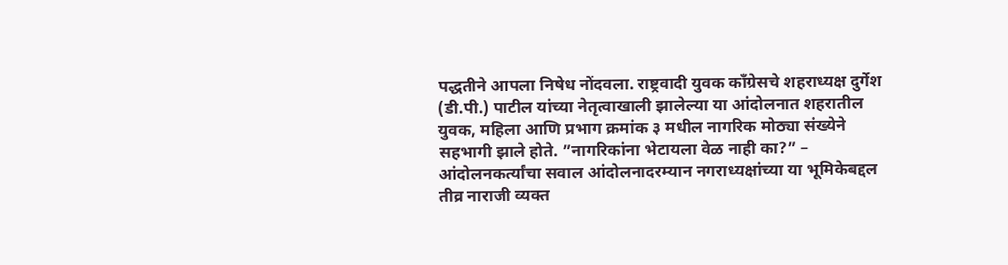पद्धतीने आपला निषेध नोंदवला. राष्ट्रवादी युवक काँग्रेसचे शहराध्यक्ष दुर्गेश (डी.पी.) पाटील यांच्या नेतृत्वाखाली झालेल्या या आंदोलनात शहरातील युवक, महिला आणि प्रभाग क्रमांक ३ मधील नागरिक मोठ्या संख्येने सहभागी झाले होते. ”नागरिकांना भेटायला वेळ नाही का?” – आंदोलनकर्त्यांचा सवाल आंदोलनादरम्यान नगराध्यक्षांच्या या भूमिकेबद्दल तीव्र नाराजी व्यक्त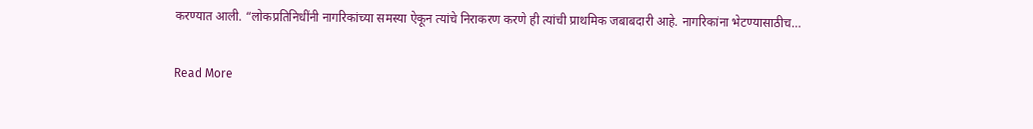करण्यात आली. “लोकप्रतिनिधींनी नागरिकांच्या समस्या ऐकून त्यांचे निराकरण करणे ही त्यांची प्राथमिक जबाबदारी आहे. नागरिकांना भेटण्यासाठीच…

Read More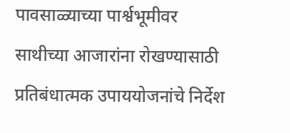पावसाळ्याच्या पार्श्वभूमीवर साथीच्या आजारांना रोखण्यासाठी प्रतिबंधात्मक उपाययोजनांचे निर्देश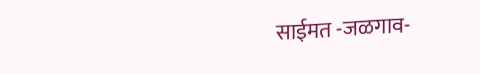साईमत -जळगाव-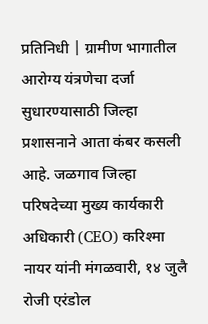प्रतिनिधी | ग्रामीण भागातील आरोग्य यंत्रणेचा दर्जा सुधारण्यासाठी जिल्हा प्रशासनाने आता कंबर कसली आहे. जळगाव जिल्हा परिषदेच्या मुख्य कार्यकारी अधिकारी (CEO) करिश्मा नायर यांनी मंगळवारी, १४ जुलै रोजी एरंडोल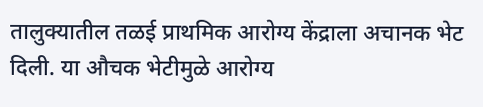तालुक्यातील तळई प्राथमिक आरोग्य केंद्राला अचानक भेट दिली. या औचक भेटीमुळे आरोग्य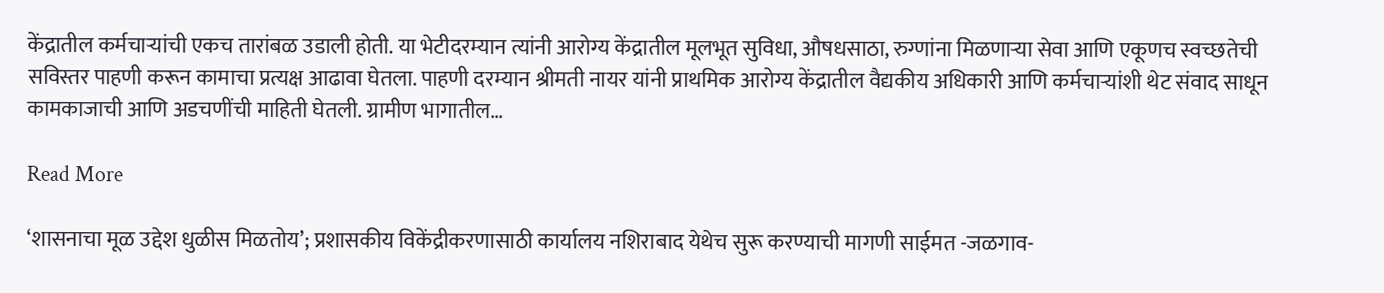केंद्रातील कर्मचाऱ्यांची एकच तारांबळ उडाली होती. या भेटीदरम्यान त्यांनी आरोग्य केंद्रातील मूलभूत सुविधा, औषधसाठा, रुग्णांना मिळणाऱ्या सेवा आणि एकूणच स्वच्छतेची सविस्तर पाहणी करून कामाचा प्रत्यक्ष आढावा घेतला. पाहणी दरम्यान श्रीमती नायर यांनी प्राथमिक आरोग्य केंद्रातील वैद्यकीय अधिकारी आणि कर्मचाऱ्यांशी थेट संवाद साधून कामकाजाची आणि अडचणींची माहिती घेतली. ग्रामीण भागातील…

Read More

‘शासनाचा मूळ उद्देश धुळीस मिळतोय’; प्रशासकीय विकेंद्रीकरणासाठी कार्यालय नशिराबाद येथेच सुरू करण्याची मागणी साईमत -जळगाव-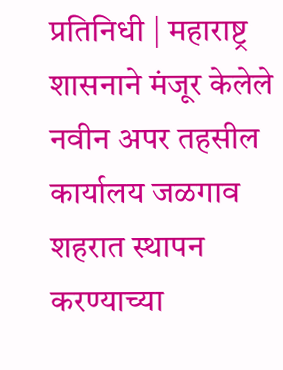प्रतिनिधी | महाराष्ट्र शासनाने मंजूर केलेले नवीन अपर तहसील कार्यालय जळगाव शहरात स्थापन करण्याच्या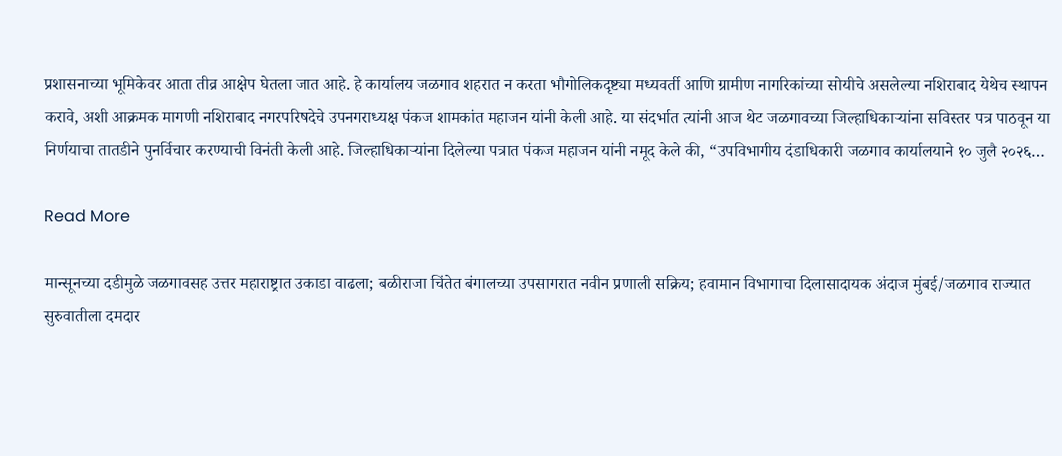प्रशासनाच्या भूमिकेवर आता तीव्र आक्षेप घेतला जात आहे. हे कार्यालय जळगाव शहरात न करता भौगोलिकदृष्ट्या मध्यवर्ती आणि ग्रामीण नागरिकांच्या सोयीचे असलेल्या नशिराबाद येथेच स्थापन करावे, अशी आक्रमक मागणी नशिराबाद नगरपरिषदेचे उपनगराध्यक्ष पंकज शामकांत महाजन यांनी केली आहे. या संदर्भात त्यांनी आज थेट जळगावच्या जिल्हाधिकाऱ्यांना सविस्तर पत्र पाठवून या निर्णयाचा तातडीने पुनर्विचार करण्याची विनंती केली आहे. जिल्हाधिकाऱ्यांना दिलेल्या पत्रात पंकज महाजन यांनी नमूद केले की, “उपविभागीय दंडाधिकारी जळगाव कार्यालयाने १० जुलै २०२६…

Read More

मान्सूनच्या दडीमुळे जळगावसह उत्तर महाराष्ट्रात उकाडा वाढला; बळीराजा चिंतेत बंगालच्या उपसागरात नवीन प्रणाली सक्रिय; हवामान विभागाचा दिलासादायक अंदाज मुंबई/जळगाव राज्यात सुरुवातीला दमदार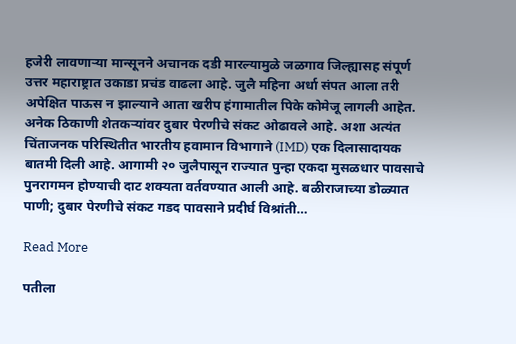हजेरी लावणाऱ्या मान्सूनने अचानक दडी मारल्यामुळे जळगाव जिल्ह्यासह संपूर्ण उत्तर महाराष्ट्रात उकाडा प्रचंड वाढला आहे. जुलै महिना अर्धा संपत आला तरी अपेक्षित पाऊस न झाल्याने आता खरीप हंगामातील पिके कोमेजू लागली आहेत. अनेक ठिकाणी शेतकऱ्यांवर दुबार पेरणीचे संकट ओढावले आहे. अशा अत्यंत चिंताजनक परिस्थितीत भारतीय हवामान विभागाने (IMD) एक दिलासादायक बातमी दिली आहे. आगामी २० जुलैपासून राज्यात पुन्हा एकदा मुसळधार पावसाचे पुनरागमन होण्याची दाट शक्यता वर्तवण्यात आली आहे. बळीराजाच्या डोळ्यात पाणी; दुबार पेरणीचे संकट गडद पावसाने प्रदीर्घ विश्रांती…

Read More

पतीला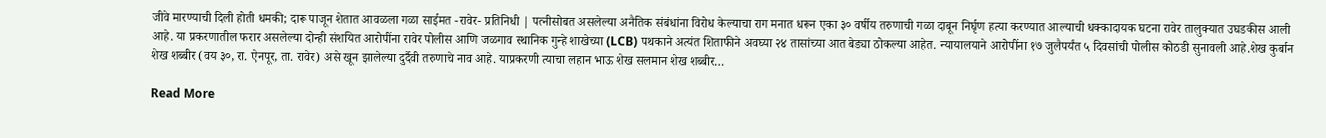जीवे मारण्याची दिली होती धमकी; दारू पाजून शेतात आवळला गळा साईमत -रावेर- प्रतिनिधी | पत्नीसोबत असलेल्या अनैतिक संबंधांना विरोध केल्याचा राग मनात धरून एका ३० वर्षीय तरुणाची गळा दाबून निर्घृण हत्या करण्यात आल्याची धक्कादायक घटना रावेर तालुक्यात उघडकीस आली आहे. या प्रकरणातील फरार असलेल्या दोन्ही संशयित आरोपींना रावेर पोलीस आणि जळगाव स्थानिक गुन्हे शाखेच्या (LCB) पथकाने अत्यंत शिताफीने अवघ्या २४ तासांच्या आत बेड्या ठोकल्या आहेत. न्यायालयाने आरोपींना १७ जुलैपर्यंत ५ दिवसांची पोलीस कोठडी सुनावली आहे.शेख कुर्बान शेख शब्बीर (वय ३०, रा. ऐनपूर, ता. रावेर) असे खून झालेल्या दुर्दैवी तरुणाचे नाव आहे. याप्रकरणी त्याचा लहान भाऊ शेख सलमान शेख शब्बीर…

Read More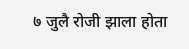७ जुलै रोजी झाला होता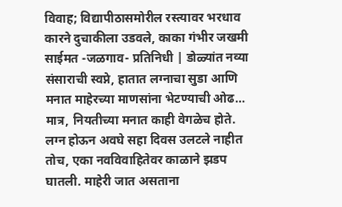विवाह; विद्यापीठासमोरील रस्त्यावर भरधाव कारने दुचाकीला उडवले, काका गंभीर जखमी साईमत -जळगाव- प्रतिनिधी | डोळ्यांत नव्या संसाराची स्वप्ने, हातात लग्नाचा सुडा आणि मनात माहेरच्या माणसांना भेटण्याची ओढ… मात्र, नियतीच्या मनात काही वेगळेच होते. लग्न होऊन अवघे सहा दिवस उलटले नाहीत तोच, एका नवविवाहितेवर काळाने झडप घातली. माहेरी जात असताना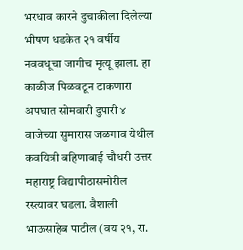भरधाव कारने दुचाकीला दिलेल्या भीषण धडकेत २१ वर्षीय नववधूचा जागीच मृत्यू झाला. हा काळीज पिळवटून टाकणारा अपघात सोमवारी दुपारी ४ वाजेच्या सुमारास जळगाव येथील कवयित्री बहिणाबाई चौधरी उत्तर महाराष्ट्र विद्यापीठासमोरील रस्त्यावर घडला. वैशाली भाऊसाहेब पाटील (वय २१, रा.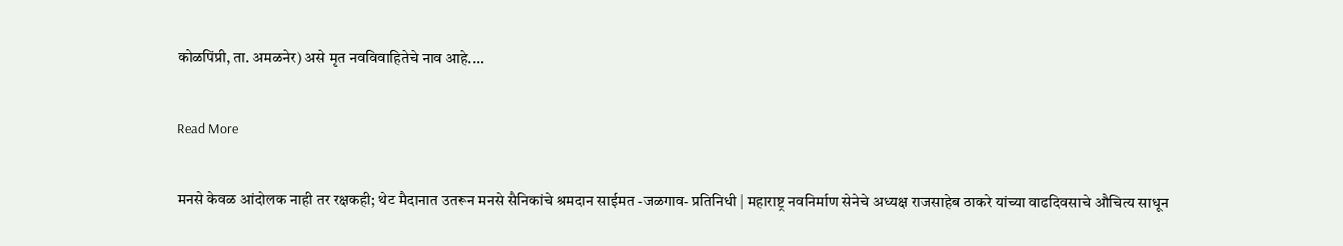कोळपिंप्री, ता. अमळनेर) असे मृत नवविवाहितेचे नाव आहे.…

Read More

मनसे केवळ आंदोलक नाही तर रक्षकही; थेट मैदानात उतरून मनसे सैनिकांचे श्रमदान साईमत -जळगाव- प्रतिनिधी | महाराष्ट्र नवनिर्माण सेनेचे अध्यक्ष राजसाहेब ठाकरे यांच्या वाढदिवसाचे औचित्य साधून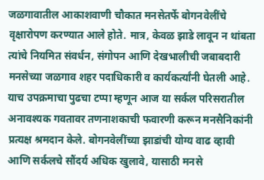जळगावातील आकाशवाणी चौकात मनसेतर्फे बोगनवेलींचे वृक्षारोपण करण्यात आले होते. मात्र, केवळ झाडे लावून न थांबता त्यांचे नियमित संवर्धन, संगोपन आणि देखभालीची जबाबदारी मनसेच्या जळगाव शहर पदाधिकारी व कार्यकर्त्यांनी घेतली आहे. याच उपक्रमाचा पुढचा टप्पा म्हणून आज या सर्कल परिसरातील अनावश्यक गवतावर तणनाशकाची फवारणी करून मनसैनिकांनी प्रत्यक्ष श्रमदान केले. बोगनवेलींच्या झाडांची योग्य वाढ व्हावी आणि सर्कलचे सौंदर्य अधिक खुलावे, यासाठी मनसे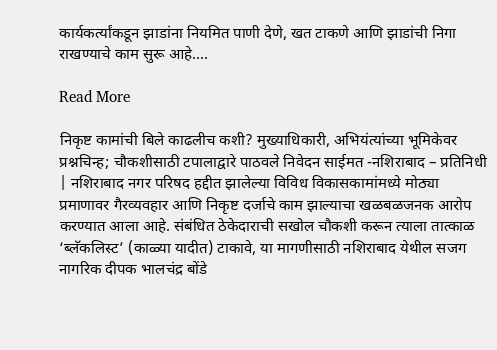कार्यकर्त्यांकडून झाडांना नियमित पाणी देणे, खत टाकणे आणि झाडांची निगा राखण्याचे काम सुरू आहे.…

Read More

निकृष्ट कामांची बिले काढलीच कशी? मुख्याधिकारी, अभियंत्यांच्या भूमिकेवर प्रश्नचिन्ह; चौकशीसाठी टपालाद्वारे पाठवले निवेदन साईमत -नशिराबाद – प्रतिनिधी | नशिराबाद नगर परिषद हद्दीत झालेल्या विविध विकासकामांमध्ये मोठ्या प्रमाणावर गैरव्यवहार आणि निकृष्ट दर्जाचे काम झाल्याचा खळबळजनक आरोप करण्यात आला आहे. संबंधित ठेकेदाराची सखोल चौकशी करून त्याला तात्काळ ‘ब्लॅकलिस्ट’ (काळ्या यादीत) टाकावे, या मागणीसाठी नशिराबाद येथील सजग नागरिक दीपक भालचंद्र बोंडे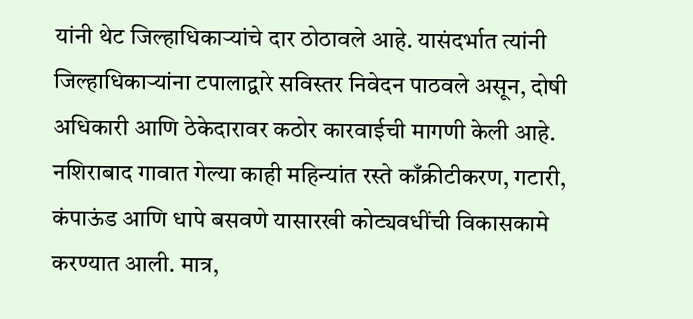यांनी थेट जिल्हाधिकाऱ्यांचे दार ठोठावले आहे. यासंदर्भात त्यांनी जिल्हाधिकाऱ्यांना टपालाद्वारे सविस्तर निवेदन पाठवले असून, दोषी अधिकारी आणि ठेकेदारावर कठोर कारवाईची मागणी केली आहे. नशिराबाद गावात गेल्या काही महिन्यांत रस्ते काँक्रीटीकरण, गटारी, कंपाऊंड आणि धापे बसवणे यासारखी कोट्यवधींची विकासकामे करण्यात आली. मात्र,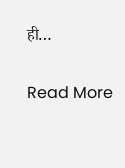ही…

Read More